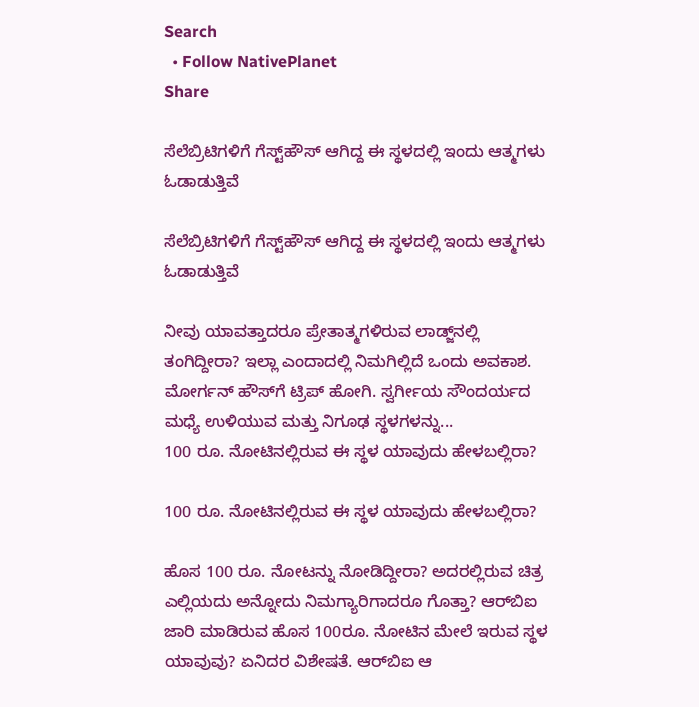Search
  • Follow NativePlanet
Share

ಸೆಲೆಬ್ರಿಟಿಗಳಿಗೆ ಗೆಸ್ಟ್‌ಹೌಸ್‌ ಆಗಿದ್ದ ಈ ಸ್ಥಳದಲ್ಲಿ ಇಂದು ಆತ್ಮಗಳು ಓಡಾಡುತ್ತಿವೆ

ಸೆಲೆಬ್ರಿಟಿಗಳಿಗೆ ಗೆಸ್ಟ್‌ಹೌಸ್‌ ಆಗಿದ್ದ ಈ ಸ್ಥಳದಲ್ಲಿ ಇಂದು ಆತ್ಮಗಳು ಓಡಾಡುತ್ತಿವೆ

ನೀವು ಯಾವತ್ತಾದರೂ ಪ್ರೇತಾತ್ಮಗಳಿರುವ ಲಾಡ್ಜ್‌ನಲ್ಲಿ ತಂಗಿದ್ದೀರಾ? ಇಲ್ಲಾ ಎಂದಾದಲ್ಲಿ ನಿಮಗಿಲ್ಲಿದೆ ಒಂದು ಅವಕಾಶ. ಮೋರ್ಗನ್ ಹೌಸ್‌ಗೆ ಟ್ರಿಪ್ ಹೋಗಿ. ಸ್ವರ್ಗೀಯ ಸೌಂದರ್ಯದ ಮಧ್ಯೆ ಉಳಿಯುವ ಮತ್ತು ನಿಗೂಢ ಸ್ಥಳಗಳನ್ನು...
100 ರೂ. ನೋಟಿನಲ್ಲಿರುವ ಈ ಸ್ಥಳ ಯಾವುದು ಹೇಳಬಲ್ಲಿರಾ?

100 ರೂ. ನೋಟಿನಲ್ಲಿರುವ ಈ ಸ್ಥಳ ಯಾವುದು ಹೇಳಬಲ್ಲಿರಾ?

ಹೊಸ 100 ರೂ. ನೋಟನ್ನು ನೋಡಿದ್ದೀರಾ? ಅದರಲ್ಲಿರುವ ಚಿತ್ರ ಎಲ್ಲಿಯದು ಅನ್ನೋದು ನಿಮಗ್ಯಾರಿಗಾದರೂ ಗೊತ್ತಾ? ಆರ್‌ಬಿಐ ಜಾರಿ ಮಾಡಿರುವ ಹೊಸ 100ರೂ. ನೋಟಿನ ಮೇಲೆ ಇರುವ ಸ್ಥಳ ಯಾವುವು? ಏನಿದರ ವಿಶೇಷತೆ. ಆರ್‌ಬಿಐ ಆ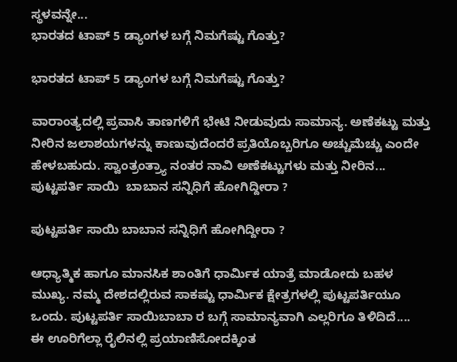ಸ್ಥಳವನ್ನೇ...
ಭಾರತದ ಟಾಪ್ 5 ಡ್ಯಾಂಗಳ ಬಗ್ಗೆ ನಿಮಗೆಷ್ಟು ಗೊತ್ತು?

ಭಾರತದ ಟಾಪ್ 5 ಡ್ಯಾಂಗಳ ಬಗ್ಗೆ ನಿಮಗೆಷ್ಟು ಗೊತ್ತು?

ವಾರಾಂತ್ಯದಲ್ಲಿ ಪ್ರವಾಸಿ ತಾಣಗಳಿಗೆ ಭೇಟಿ ನೀಡುವುದು ಸಾಮಾನ್ಯ. ಅಣೆಕಟ್ಟು ಮತ್ತು ನೀರಿನ ಜಲಾಶಯಗಳನ್ನು ಕಾಣುವುದೆಂದರೆ ಪ್ರತಿಯೊಬ್ಬರಿಗೂ ಅಚ್ಚುಮೆಚ್ಚು ಎಂದೇ ಹೇಳಬಹುದು. ಸ್ವಾಂತ್ರಂತ್ರ್ಯಾ ನಂತರ ನಾವಿ ಅಣೆಕಟ್ಟುಗಳು ಮತ್ತು ನೀರಿನ...
ಪುಟ್ಟಪರ್ತಿ ಸಾಯಿ  ಬಾಬಾನ ಸನ್ನಿಧಿಗೆ ಹೋಗಿದ್ದೀರಾ ?

ಪುಟ್ಟಪರ್ತಿ ಸಾಯಿ ಬಾಬಾನ ಸನ್ನಿಧಿಗೆ ಹೋಗಿದ್ದೀರಾ ?

ಆಧ್ಯಾತ್ಮಿಕ ಹಾಗೂ ಮಾನಸಿಕ ಶಾಂತಿಗೆ ಧಾರ್ಮಿಕ ಯಾತ್ರೆ ಮಾಡೋದು ಬಹಳ ಮುಖ್ಯ. ನಮ್ಮ ದೇಶದಲ್ಲಿರುವ ಸಾಕಷ್ಟು ಧಾರ್ಮಿಕ ಕ್ಷೇತ್ರಗಳಲ್ಲಿ ಪುಟ್ಟಪರ್ತಿಯೂ ಒಂದು. ಪುಟ್ಟಪರ್ತಿ ಸಾಯಿಬಾಬಾ ರ ಬಗ್ಗೆ ಸಾಮಾನ್ಯವಾಗಿ ಎಲ್ಲರಿಗೂ ತಿಳಿದಿದೆ....
ಈ ಊರಿಗೆಲ್ಲಾ ರೈಲಿನಲ್ಲಿ ಪ್ರಯಾಣಿಸೋದಕ್ಕಿಂತ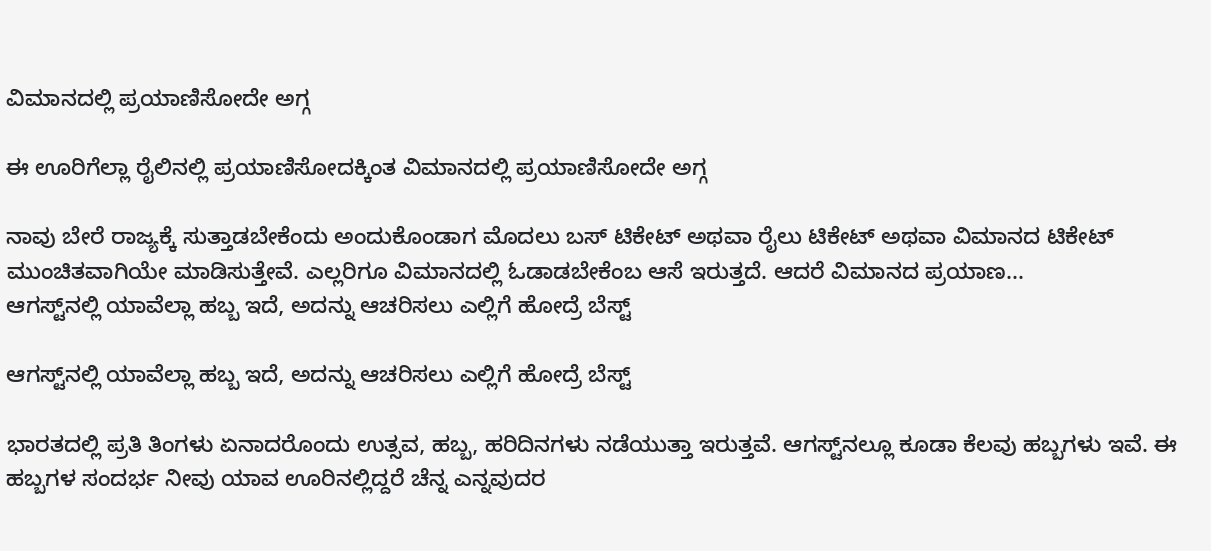ವಿಮಾನದಲ್ಲಿ ಪ್ರಯಾಣಿಸೋದೇ ಅಗ್ಗ

ಈ ಊರಿಗೆಲ್ಲಾ ರೈಲಿನಲ್ಲಿ ಪ್ರಯಾಣಿಸೋದಕ್ಕಿಂತ ವಿಮಾನದಲ್ಲಿ ಪ್ರಯಾಣಿಸೋದೇ ಅಗ್ಗ

ನಾವು ಬೇರೆ ರಾಜ್ಯಕ್ಕೆ ಸುತ್ತಾಡಬೇಕೆಂದು ಅಂದುಕೊಂಡಾಗ ಮೊದಲು ಬಸ್‌ ಟಿಕೇಟ್ ಅಥವಾ ರೈಲು ಟಿಕೇಟ್ ಅಥವಾ ವಿಮಾನದ ಟಿಕೇಟ್ ಮುಂಚಿತವಾಗಿಯೇ ಮಾಡಿಸುತ್ತೇವೆ. ಎಲ್ಲರಿಗೂ ವಿಮಾನದಲ್ಲಿ ಓಡಾಡಬೇಕೆಂಬ ಆಸೆ ಇರುತ್ತದೆ. ಆದರೆ ವಿಮಾನದ ಪ್ರಯಾಣ...
ಆಗಸ್ಟ್‌ನಲ್ಲಿ ಯಾವೆಲ್ಲಾ ಹಬ್ಬ ಇದೆ, ಅದನ್ನು ಆಚರಿಸಲು ಎಲ್ಲಿಗೆ ಹೋದ್ರೆ ಬೆಸ್ಟ್

ಆಗಸ್ಟ್‌ನಲ್ಲಿ ಯಾವೆಲ್ಲಾ ಹಬ್ಬ ಇದೆ, ಅದನ್ನು ಆಚರಿಸಲು ಎಲ್ಲಿಗೆ ಹೋದ್ರೆ ಬೆಸ್ಟ್

ಭಾರತದಲ್ಲಿ ಪ್ರತಿ ತಿಂಗಳು ಏನಾದರೊಂದು ಉತ್ಸವ, ಹಬ್ಬ, ಹರಿದಿನಗಳು ನಡೆಯುತ್ತಾ ಇರುತ್ತವೆ. ಆಗಸ್ಟ್‌ನಲ್ಲೂ ಕೂಡಾ ಕೆಲವು ಹಬ್ಬಗಳು ಇವೆ. ಈ ಹಬ್ಬಗಳ ಸಂದರ್ಭ ನೀವು ಯಾವ ಊರಿನಲ್ಲಿದ್ದರೆ ಚೆನ್ನ ಎನ್ನವುದರ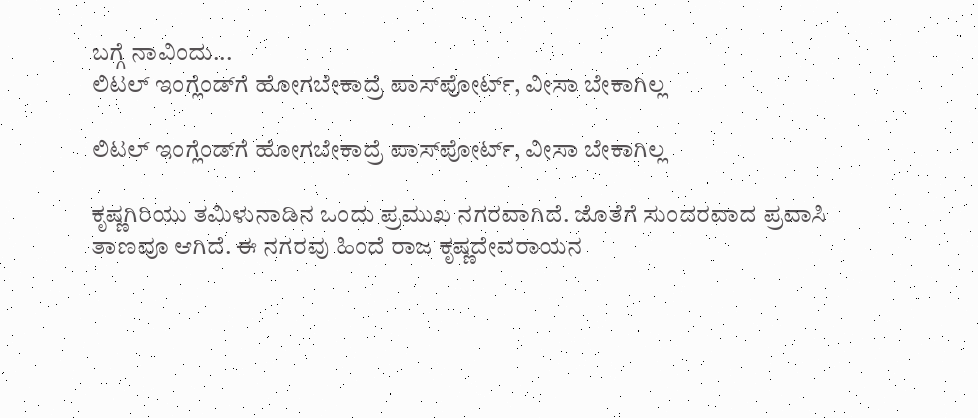ಬಗ್ಗೆ ನಾವಿಂದು...
ಲಿಟಲ್ ಇಂಗ್ಲೆಂಡ್‌ಗೆ ಹೋಗಬೇಕಾದ್ರೆ ಪಾಸ್‌ಪೋರ್ಟ್, ವೀಸಾ ಬೇಕಾಗಿಲ್ಲ

ಲಿಟಲ್ ಇಂಗ್ಲೆಂಡ್‌ಗೆ ಹೋಗಬೇಕಾದ್ರೆ ಪಾಸ್‌ಪೋರ್ಟ್, ವೀಸಾ ಬೇಕಾಗಿಲ್ಲ

ಕೃಷ್ಣಗಿರಿಯು ತಮಿಳುನಾಡಿನ ಒಂದು ಪ್ರಮುಖ ನಗರವಾಗಿದೆ. ಜೊತೆಗೆ ಸುಂದರವಾದ ಪ್ರವಾಸಿ ತಾಣವೂ ಆಗಿದೆ. ಈ ನಗರವು ಹಿಂದೆ ರಾಜ ಕೃಷ್ಣದೇವರಾಯನ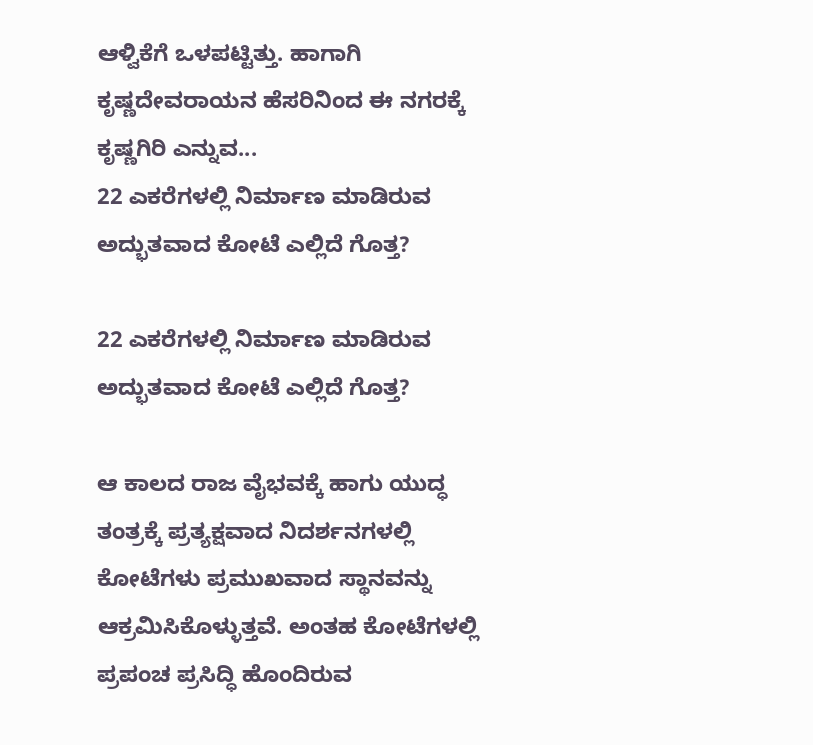ಆಳ್ವಿಕೆಗೆ ಒಳಪಟ್ಟಿತ್ತು. ಹಾಗಾಗಿ ಕೃಷ್ಣದೇವರಾಯನ ಹೆಸರಿನಿಂದ ಈ ನಗರಕ್ಕೆ ಕೃಷ್ಣಗಿರಿ ಎನ್ನುವ...
22 ಎಕರೆಗಳಲ್ಲಿ ನಿರ್ಮಾಣ ಮಾಡಿರುವ ಅದ್ಭುತವಾದ ಕೋಟೆ ಎಲ್ಲಿದೆ ಗೊತ್ತ?

22 ಎಕರೆಗಳಲ್ಲಿ ನಿರ್ಮಾಣ ಮಾಡಿರುವ ಅದ್ಭುತವಾದ ಕೋಟೆ ಎಲ್ಲಿದೆ ಗೊತ್ತ?

ಆ ಕಾಲದ ರಾಜ ವೈಭವಕ್ಕೆ ಹಾಗು ಯುದ್ಧ ತಂತ್ರಕ್ಕೆ ಪ್ರತ್ಯಕ್ಷವಾದ ನಿದರ್ಶನಗಳಲ್ಲಿ ಕೋಟೆಗಳು ಪ್ರಮುಖವಾದ ಸ್ಥಾನವನ್ನು ಆಕ್ರಮಿಸಿಕೊಳ್ಳುತ್ತವೆ. ಅಂತಹ ಕೋಟೆಗಳಲ್ಲಿ ಪ್ರಪಂಚ ಪ್ರಸಿದ್ಧಿ ಹೊಂದಿರುವ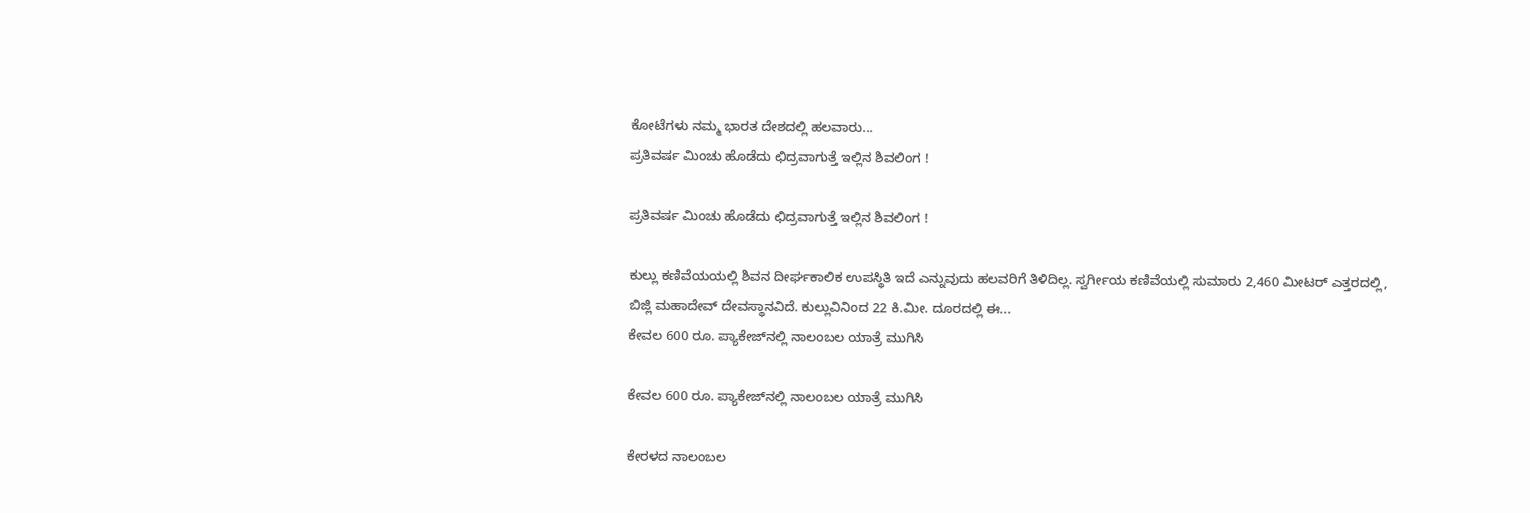ಕೋಟೆಗಳು ನಮ್ಮ ಭಾರತ ದೇಶದಲ್ಲಿ ಹಲವಾರು...
ಪ್ರತಿವರ್ಷ ಮಿಂಚು ಹೊಡೆದು ಛಿದ್ರವಾಗುತ್ತೆ ಇಲ್ಲಿನ ಶಿವಲಿಂಗ !

ಪ್ರತಿವರ್ಷ ಮಿಂಚು ಹೊಡೆದು ಛಿದ್ರವಾಗುತ್ತೆ ಇಲ್ಲಿನ ಶಿವಲಿಂಗ !

ಕುಲ್ಲು ಕಣಿವೆಯಯಲ್ಲಿ ಶಿವನ ದೀರ್ಘಕಾಲಿಕ ಉಪಸ್ಥಿತಿ ಇದೆ ಎನ್ನುವುದು ಹಲವರಿಗೆ ತಿಳಿದಿಲ್ಲ. ಸ್ವರ್ಗೀಯ ಕಣಿವೆಯಲ್ಲಿ ಸುಮಾರು 2,460 ಮೀಟರ್ ಎತ್ತರದಲ್ಲಿ, ಬಿಜ್ಲಿ ಮಹಾದೇವ್ ದೇವಸ್ಥಾನವಿದೆ. ಕುಲ್ಲುವಿನಿಂದ 22 ಕಿ.ಮೀ. ದೂರದಲ್ಲಿ ಈ...
ಕೇವಲ 600 ರೂ. ಪ್ಯಾಕೇಜ್‌ನಲ್ಲಿ ನಾಲಂಬಲ ಯಾತ್ರೆ ಮುಗಿಸಿ

ಕೇವಲ 600 ರೂ. ಪ್ಯಾಕೇಜ್‌ನಲ್ಲಿ ನಾಲಂಬಲ ಯಾತ್ರೆ ಮುಗಿಸಿ

ಕೇರಳದ ನಾಲಂಬಲ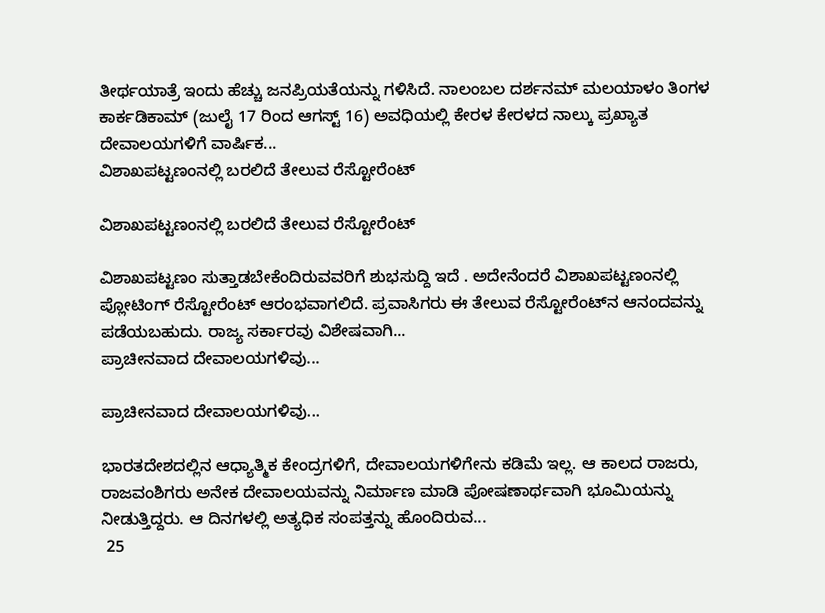ತೀರ್ಥಯಾತ್ರೆ ಇಂದು ಹೆಚ್ಚು ಜನಪ್ರಿಯತೆಯನ್ನು ಗಳಿಸಿದೆ. ನಾಲಂಬಲ ದರ್ಶನಮ್ ಮಲಯಾಳಂ ತಿಂಗಳ ಕಾರ್ಕಡಿಕಾಮ್ (ಜುಲೈ 17 ರಿಂದ ಆಗಸ್ಟ್ 16) ಅವಧಿಯಲ್ಲಿ ಕೇರಳ ಕೇರಳದ ನಾಲ್ಕು ಪ್ರಖ್ಯಾತ ದೇವಾಲಯಗಳಿಗೆ ವಾರ್ಷಿಕ...
ವಿಶಾಖಪಟ್ಟಣಂನಲ್ಲಿ ಬರಲಿದೆ ತೇಲುವ ರೆಸ್ಟೋರೆಂಟ್

ವಿಶಾಖಪಟ್ಟಣಂನಲ್ಲಿ ಬರಲಿದೆ ತೇಲುವ ರೆಸ್ಟೋರೆಂಟ್

ವಿಶಾಖಪಟ್ಟಣಂ ಸುತ್ತಾಡಬೇಕೆಂದಿರುವವರಿಗೆ ಶುಭಸುದ್ದಿ ಇದೆ . ಅದೇನೆಂದರೆ ವಿಶಾಖಪಟ್ಟಣಂನಲ್ಲಿ ಪ್ಲೋಟಿಂಗ್ ರೆಸ್ಟೋರೆಂಟ್ ಆರಂಭವಾಗಲಿದೆ. ಪ್ರವಾಸಿಗರು ಈ ತೇಲುವ ರೆಸ್ಟೋರೆಂಟ್‌ನ ಆನಂದವನ್ನು ಪಡೆಯಬಹುದು. ರಾಜ್ಯ ಸರ್ಕಾರವು ವಿಶೇಷವಾಗಿ...
ಪ್ರಾಚೀನವಾದ ದೇವಾಲಯಗಳಿವು...

ಪ್ರಾಚೀನವಾದ ದೇವಾಲಯಗಳಿವು...

ಭಾರತದೇಶದಲ್ಲಿನ ಆಧ್ಯಾತ್ಮಿಕ ಕೇಂದ್ರಗಳಿಗೆ, ದೇವಾಲಯಗಳಿಗೇನು ಕಡಿಮೆ ಇಲ್ಲ. ಆ ಕಾಲದ ರಾಜರು, ರಾಜವಂಶಿಗರು ಅನೇಕ ದೇವಾಲಯವನ್ನು ನಿರ್ಮಾಣ ಮಾಡಿ ಪೋಷಣಾರ್ಥವಾಗಿ ಭೂಮಿಯನ್ನು ನೀಡುತ್ತಿದ್ದರು. ಆ ದಿನಗಳಲ್ಲಿ ಅತ್ಯಧಿಕ ಸಂಪತ್ತನ್ನು ಹೊಂದಿರುವ...
 25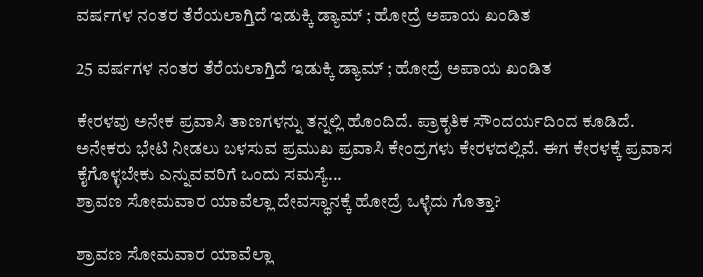ವರ್ಷಗಳ ನಂತರ ತೆರೆಯಲಾಗ್ತಿದೆ ಇಡುಕ್ಕಿ ಡ್ಯಾಮ್ ; ಹೋದ್ರೆ ಅಪಾಯ ಖಂಡಿತ

25 ವರ್ಷಗಳ ನಂತರ ತೆರೆಯಲಾಗ್ತಿದೆ ಇಡುಕ್ಕಿ ಡ್ಯಾಮ್ ; ಹೋದ್ರೆ ಅಪಾಯ ಖಂಡಿತ

ಕೇರಳವು ಅನೇಕ ಪ್ರವಾಸಿ ತಾಣಗಳನ್ನು ತನ್ನಲ್ಲಿ ಹೊಂದಿದೆ. ಪ್ರಾಕೃತಿಕ ಸೌಂದರ್ಯದಿಂದ ಕೂಡಿದೆ. ಅನೇಕರು ಭೇಟಿ ನೀಡಲು ಬಳಸುವ ಪ್ರಮುಖ ಪ್ರವಾಸಿ ಕೇಂದ್ರಗಳು ಕೇರಳದಲ್ಲಿವೆ. ಈಗ ಕೇರಳಕ್ಕೆ ಪ್ರವಾಸ ಕೈಗೊಳ್ಳಬೇಕು ಎನ್ನುವವರಿಗೆ ಒಂದು ಸಮಸ್ಯೆ...
ಶ್ರಾವಣ ಸೋಮವಾರ ಯಾವೆಲ್ಲಾ ದೇವಸ್ಥಾನಕ್ಕೆ ಹೋದ್ರೆ ಒಳ್ಳೆದು ಗೊತ್ತಾ?

ಶ್ರಾವಣ ಸೋಮವಾರ ಯಾವೆಲ್ಲಾ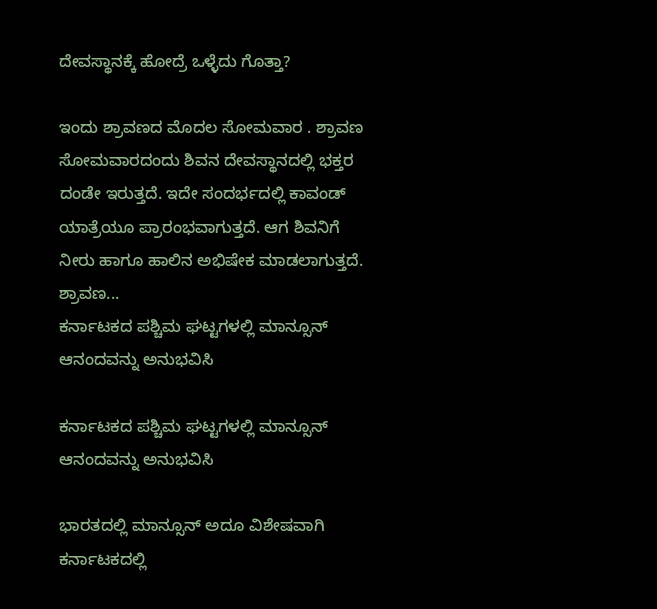ದೇವಸ್ಥಾನಕ್ಕೆ ಹೋದ್ರೆ ಒಳ್ಳೆದು ಗೊತ್ತಾ?

ಇಂದು ಶ್ರಾವಣದ ಮೊದಲ ಸೋಮವಾರ . ಶ್ರಾವಣ ಸೋಮವಾರದಂದು ಶಿವನ ದೇವಸ್ಥಾನದಲ್ಲಿ ಭಕ್ತರ ದಂಡೇ ಇರುತ್ತದೆ. ಇದೇ ಸಂದರ್ಭದಲ್ಲಿ ಕಾವಂಡ್ ಯಾತ್ರೆಯೂ ಪ್ರಾರಂಭವಾಗುತ್ತದೆ. ಆಗ ಶಿವನಿಗೆ ನೀರು ಹಾಗೂ ಹಾಲಿನ ಅಭಿಷೇಕ ಮಾಡಲಾಗುತ್ತದೆ. ಶ್ರಾವಣ...
ಕರ್ನಾಟಕದ ಪಶ್ಚಿಮ ಘಟ್ಟಗಳಲ್ಲಿ ಮಾನ್ಸೂನ್ ಆನಂದವನ್ನು ಅನುಭವಿಸಿ

ಕರ್ನಾಟಕದ ಪಶ್ಚಿಮ ಘಟ್ಟಗಳಲ್ಲಿ ಮಾನ್ಸೂನ್ ಆನಂದವನ್ನು ಅನುಭವಿಸಿ

ಭಾರತದಲ್ಲಿ ಮಾನ್ಸೂನ್ ಅದೂ ವಿಶೇಷವಾಗಿ ಕರ್ನಾಟಕದಲ್ಲಿ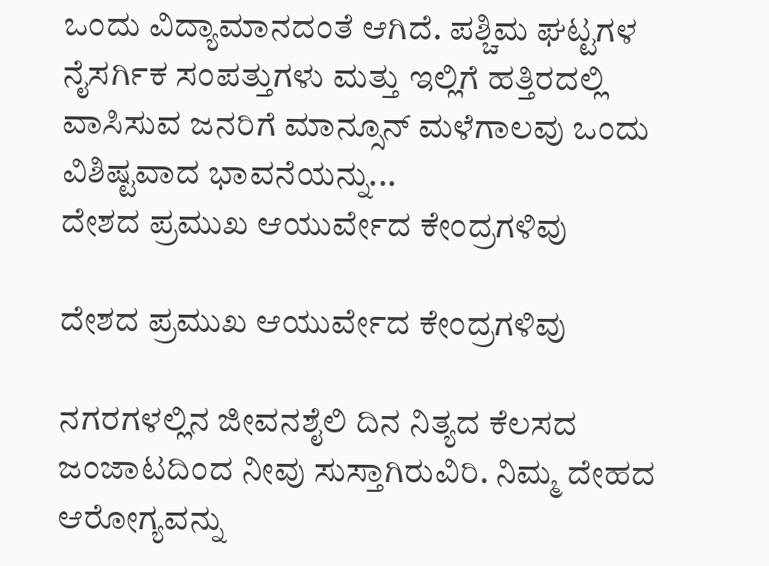ಒಂದು ವಿದ್ಯಾಮಾನದಂತೆ ಆಗಿದೆ. ಪಶ್ಚಿಮ ಘಟ್ಟಗಳ ನೈಸರ್ಗಿಕ ಸಂಪತ್ತುಗಳು ಮತ್ತು ಇಲ್ಲಿಗೆ ಹತ್ತಿರದಲ್ಲಿ ವಾಸಿಸುವ ಜನರಿಗೆ ಮಾನ್ಸೂನ್ ಮಳೆಗಾಲವು ಒಂದು ವಿಶಿಷ್ಟವಾದ ಭಾವನೆಯನ್ನು...
ದೇಶದ ಪ್ರಮುಖ ಆಯುರ್ವೇದ ಕೇಂದ್ರಗಳಿವು

ದೇಶದ ಪ್ರಮುಖ ಆಯುರ್ವೇದ ಕೇಂದ್ರಗಳಿವು

ನಗರಗಳಲ್ಲಿನ ಜೀವನಶೈಲಿ ದಿನ ನಿತ್ಯದ ಕೆಲಸದ ಜಂಜಾಟದಿಂದ ನೀವು ಸುಸ್ತಾಗಿರುವಿರಿ. ನಿಮ್ಮ ದೇಹದ ಆರೋಗ್ಯವನ್ನು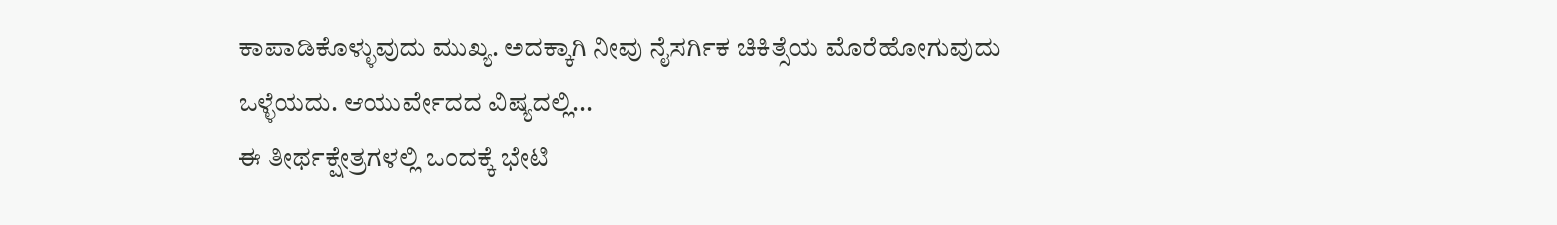ಕಾಪಾಡಿಕೊಳ್ಳುವುದು ಮುಖ್ಯ. ಅದಕ್ಕಾಗಿ ನೀವು ನೈಸರ್ಗಿಕ ಚಿಕಿತ್ಸೆಯ ಮೊರೆಹೋಗುವುದು ಒಳ್ಳೆಯದು. ಆಯುರ್ವೇದದ ವಿಷ್ಯದಲ್ಲಿ...
ಈ ತೀರ್ಥಕ್ಷೇತ್ರಗಳಲ್ಲಿ ಒಂದಕ್ಕೆ ಭೇಟಿ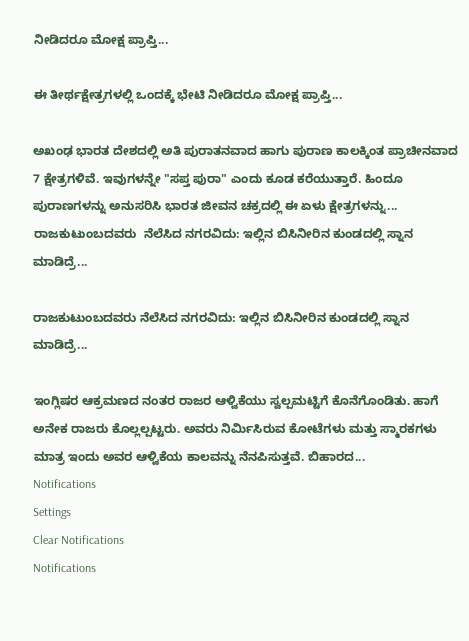ನೀಡಿದರೂ ಮೋಕ್ಷ ಪ್ರಾಪ್ತಿ...

ಈ ತೀರ್ಥಕ್ಷೇತ್ರಗಳಲ್ಲಿ ಒಂದಕ್ಕೆ ಭೇಟಿ ನೀಡಿದರೂ ಮೋಕ್ಷ ಪ್ರಾಪ್ತಿ...

ಅಖಂಢ ಭಾರತ ದೇಶದಲ್ಲಿ ಅತಿ ಪುರಾತನವಾದ ಹಾಗು ಪುರಾಣ ಕಾಲಕ್ಕಿಂತ ಪ್ರಾಚೀನವಾದ 7 ಕ್ಷೇತ್ರಗಳಿವೆ. ಇವುಗಳನ್ನೇ "ಸಪ್ತ ಪುರಾ" ಎಂದು ಕೂಡ ಕರೆಯುತ್ತಾರೆ. ಹಿಂದೂ ಪುರಾಣಗಳನ್ನು ಅನುಸರಿಸಿ ಭಾರತ ಜೀವನ ಚಕ್ರದಲ್ಲಿ ಈ ಏಳು ಕ್ಷೇತ್ರಗಳನ್ನು...
ರಾಜಕುಟುಂಬದವರು  ನೆಲೆಸಿದ ನಗರವಿದು: ಇಲ್ಲಿನ ಬಿಸಿನೀರಿನ ಕುಂಡದಲ್ಲಿ ಸ್ನಾನ ಮಾಡಿದ್ರೆ...

ರಾಜಕುಟುಂಬದವರು ನೆಲೆಸಿದ ನಗರವಿದು: ಇಲ್ಲಿನ ಬಿಸಿನೀರಿನ ಕುಂಡದಲ್ಲಿ ಸ್ನಾನ ಮಾಡಿದ್ರೆ...

ಇಂಗ್ಲಿಷರ ಆಕ್ರಮಣದ ನಂತರ ರಾಜರ ಆಳ್ವಿಕೆಯು ಸ್ವಲ್ಪಮಟ್ಟಿಗೆ ಕೊನೆಗೊಂಡಿತು. ಹಾಗೆ ಅನೇಕ ರಾಜರು ಕೊಲ್ಲಲ್ಪಟ್ಟರು. ಅವರು ನಿರ್ಮಿಸಿರುವ ಕೋಟೆಗಳು ಮತ್ತು ಸ್ಮಾರಕಗಳು ಮಾತ್ರ ಇಂದು ಅವರ ಆಳ್ವಿಕೆಯ ಕಾಲವನ್ನು ನೆನಪಿಸುತ್ತವೆ. ಬಿಹಾರದ...
Notifications
Settings
Clear Notifications
Notifications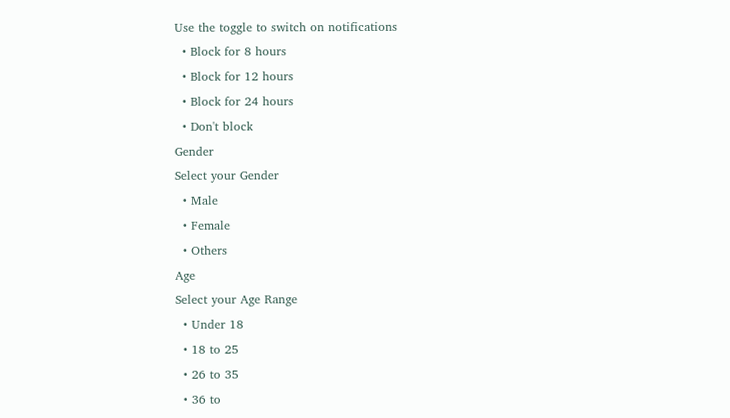Use the toggle to switch on notifications
  • Block for 8 hours
  • Block for 12 hours
  • Block for 24 hours
  • Don't block
Gender
Select your Gender
  • Male
  • Female
  • Others
Age
Select your Age Range
  • Under 18
  • 18 to 25
  • 26 to 35
  • 36 to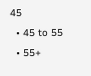45
  • 45 to 55
  • 55+